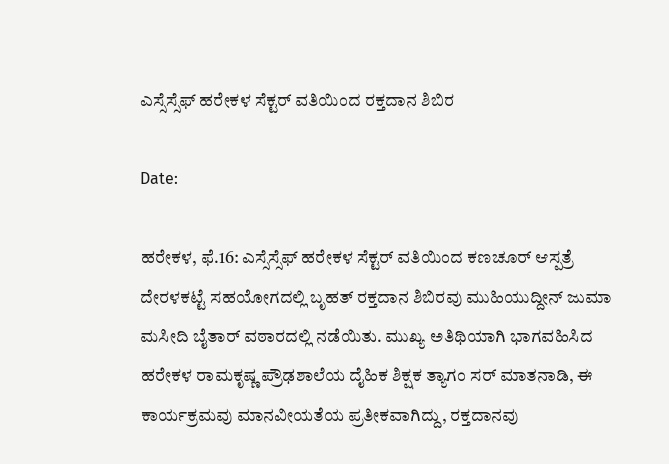ಎಸ್ಸೆಸ್ಸೆಫ್ ಹರೇಕಳ ಸೆಕ್ಟರ್ ವತಿಯಿಂದ ರಕ್ತದಾನ ಶಿಬಿರ

Date:

ಹರೇಕಳ, ಫೆ.16: ಎಸ್ಸೆಸ್ಸೆಫ್ ಹರೇಕಳ ಸೆಕ್ಟರ್ ವತಿಯಿಂದ ಕಣಚೂರ್ ಆಸ್ಪತ್ರೆ ದೇರಳಕಟ್ಟೆ ಸಹಯೋಗದಲ್ಲಿ ಬೃಹತ್ ರಕ್ತದಾನ ಶಿಬಿರವು ಮುಹಿಯುದ್ದೀನ್ ಜುಮಾ ಮಸೀದಿ ಬೈತಾರ್ ವಠಾರದಲ್ಲಿ ನಡೆಯಿತು. ಮುಖ್ಯ ಅತಿಥಿಯಾಗಿ ಭಾಗವಹಿಸಿದ ಹರೇಕಳ ರಾಮಕೃಷ್ಣ ಪ್ರೌಢಶಾಲೆಯ ದೈಹಿಕ ಶಿಕ್ಷಕ ತ್ಯಾಗಂ ಸರ್ ಮಾತನಾಡಿ, ಈ ಕಾರ್ಯಕ್ರಮವು ಮಾನವೀಯತೆಯ ಪ್ರತೀಕವಾಗಿದ್ದು, ರಕ್ತದಾನವು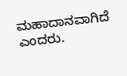ಮಹಾದಾನವಾಗಿದೆ ಎಂದರು.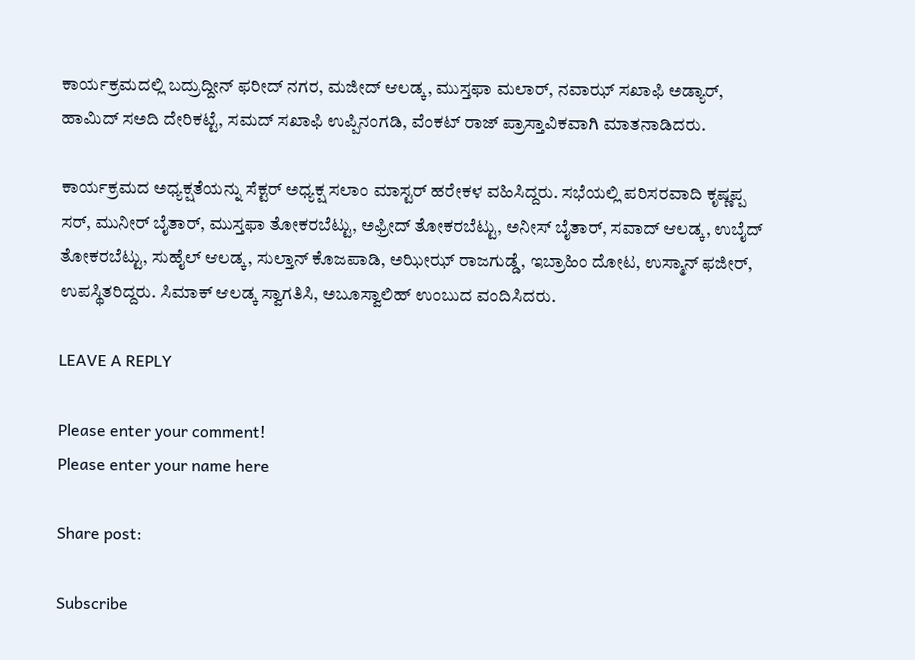ಕಾರ್ಯಕ್ರಮದಲ್ಲಿ ಬದ್ರುದ್ದೀನ್ ಫರೀದ್ ನಗರ, ಮಜೀದ್ ಆಲಡ್ಕ, ಮುಸ್ತಫಾ ಮಲಾರ್, ನವಾಝ್ ಸಖಾಫಿ ಅಡ್ಯಾರ್, ಹಾಮಿದ್ ಸಅದಿ ದೇರಿಕಟ್ಟೆ, ಸಮದ್ ಸಖಾಫಿ ಉಪ್ಪಿನಂಗಡಿ, ವೆಂಕಟ್ ರಾಜ್ ಪ್ರಾಸ್ತಾವಿಕವಾಗಿ ಮಾತನಾಡಿದರು.

ಕಾರ್ಯಕ್ರಮದ ಅಧ್ಯಕ್ಷತೆಯನ್ನು ಸೆಕ್ಟರ್ ಅಧ್ಯಕ್ಷ ಸಲಾಂ ಮಾಸ್ಟರ್ ಹರೇಕಳ ವಹಿಸಿದ್ದರು. ಸಭೆಯಲ್ಲಿ ಪರಿಸರವಾದಿ ಕೃಷ್ಣಪ್ಪ ಸರ್, ಮುನೀರ್ ಬೈತಾರ್, ಮುಸ್ತಫಾ ತೋಕರಬೆಟ್ಟು, ಅಫ್ರೀದ್ ತೋಕರಬೆಟ್ಟು, ಅನೀಸ್ ಬೈತಾರ್, ಸವಾದ್ ಆಲಡ್ಕ, ಉಬೈದ್ ತೋಕರಬೆಟ್ಟು, ಸುಹೈಲ್ ಆಲಡ್ಕ, ಸುಲ್ತಾನ್ ಕೊಜಪಾಡಿ, ಅಝೀಝ್ ರಾಜಗುಡ್ಡೆ, ಇಬ್ರಾಹಿಂ ದೋಟ, ಉಸ್ಮಾನ್ ಫಜೀರ್, ಉಪಸ್ಥಿತರಿದ್ದರು. ಸಿಮಾಕ್ ಆಲಡ್ಕ ಸ್ವಾಗತಿಸಿ, ಅಬೂಸ್ವಾಲಿಹ್ ಉಂಬುದ ವಂದಿಸಿದರು.

LEAVE A REPLY

Please enter your comment!
Please enter your name here

Share post:

Subscribe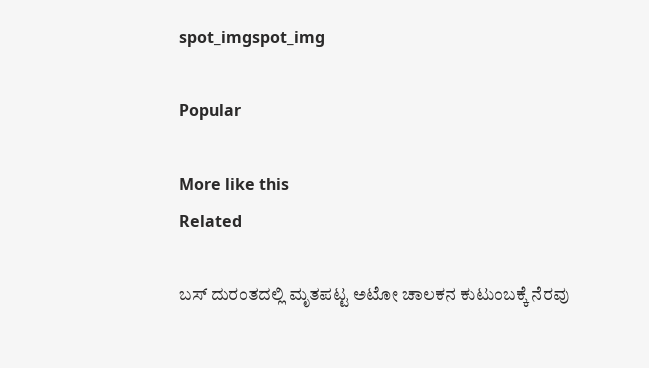spot_imgspot_img

Popular

More like this
Related

ಬಸ್ ದುರಂತದಲ್ಲಿ ಮೃತಪಟ್ಟ ಅಟೋ ಚಾಲಕನ ಕುಟುಂಬಕ್ಕೆ ನೆರವು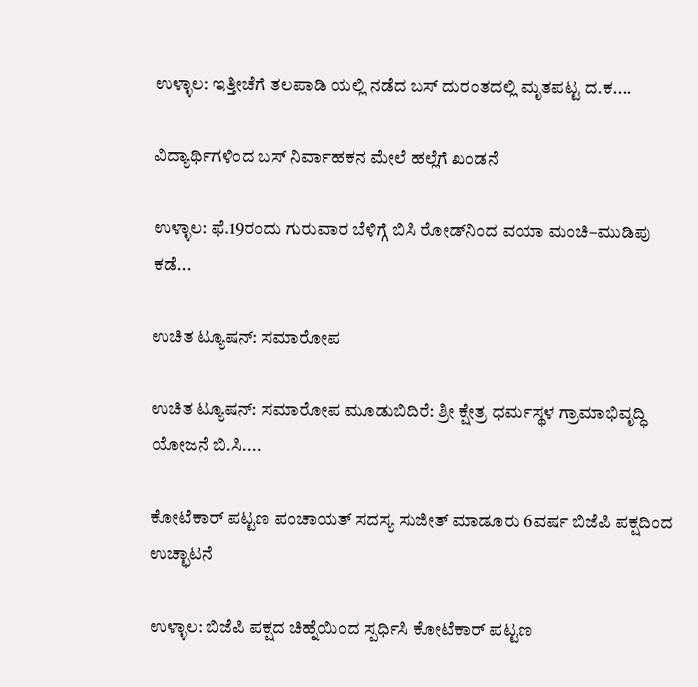ಉಳ್ಳಾಲ: ಇತ್ತೀಚೆಗೆ ತಲಪಾಡಿ ಯಲ್ಲಿ ನಡೆದ ಬಸ್ ದುರಂತದಲ್ಲಿ ಮೃತಪಟ್ಟ ದ.ಕ....

ವಿದ್ಯಾರ್ಥಿಗಳಿಂದ ಬಸ್ ನಿರ್ವಾಹಕನ ಮೇಲೆ ಹಲ್ಲೆಗೆ ಖಂಡನೆ

ಉಳ್ಳಾಲ: ಫೆ.19ರಂದು ಗುರುವಾರ ಬೆಳಿಗ್ಗೆ ಬಿಸಿ ರೋಡ್‌ನಿಂದ ವಯಾ ಮಂಚಿ–ಮುಡಿಪು ಕಡೆ...

ಉಚಿತ ಟ್ಯೂಷನ್: ಸಮಾರೋಪ

ಉಚಿತ ಟ್ಯೂಷನ್: ಸಮಾರೋಪ ಮೂಡುಬಿದಿರೆ: ಶ್ರೀ ಕ್ಷೇತ್ರ ಧರ್ಮಸ್ಥಳ ಗ್ರಾಮಾಭಿವೃದ್ಧಿ ಯೋಜನೆ ಬಿ.ಸಿ....

ಕೋಟೆಕಾರ್ ಪಟ್ಟಣ ಪಂಚಾಯತ್ ಸದಸ್ಯ ಸುಜೀತ್ ಮಾಡೂರು 6ವರ್ಷ ಬಿಜೆಪಿ ಪಕ್ಷದಿಂದ ಉಚ್ಛಾಟನೆ

ಉಳ್ಳಾಲ: ಬಿಜೆಪಿ ಪಕ್ಷದ ಚಿಹ್ನೆಯಿಂದ ಸ್ಪರ್ಧಿಸಿ ಕೋಟೆಕಾರ್ ಪಟ್ಟಣ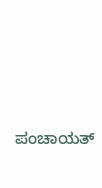ಪಂಚಾಯತ್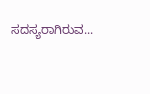ಸದಸ್ಯರಾಗಿರುವ...